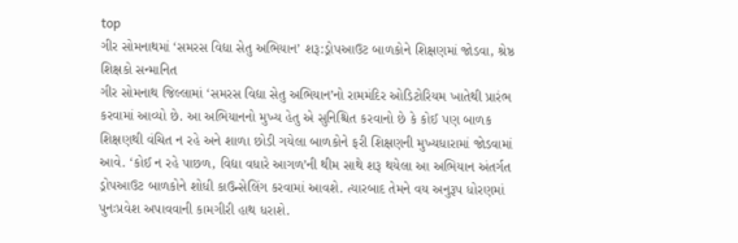top
ગીર સોમનાથમાં ‘સમરસ વિદ્યા સેતુ અભિયાન’ શરૂ:ડ્રોપઆઉટ બાળકોને શિક્ષણમાં જોડવા, શ્રેષ્ઠ શિક્ષકો સન્માનિત
ગીર સોમનાથ જિલ્લામાં ‘સમરસ વિદ્યા સેતુ અભિયાન’નો રામમંદિર ઓડિટોરિયમ ખાતેથી પ્રારંભ કરવામાં આવ્યો છે. આ અભિયાનનો મુખ્ય હેતુ એ સુનિશ્ચિત કરવાનો છે કે કોઈ પણ બાળક શિક્ષણથી વંચિત ન રહે અને શાળા છોડી ગયેલા બાળકોને ફરી શિક્ષણની મુખ્યધારામાં જોડવામાં આવે. ‘કોઈ ન રહે પાછળ, વિદ્યા વધારે આગળ’ની થીમ સાથે શરૂ થયેલા આ અભિયાન અંતર્ગત ડ્રોપઆઉટ બાળકોને શોધી કાઉન્સેલિંગ કરવામાં આવશે. ત્યારબાદ તેમને વય અનુરૂપ ધોરણમાં પુનઃપ્રવેશ અપાવવાની કામગીરી હાથ ધરાશે.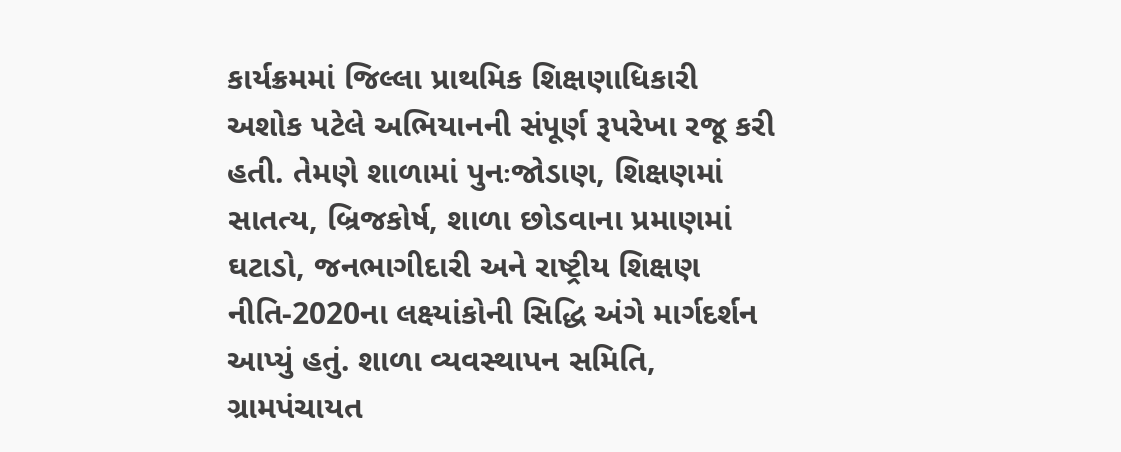કાર્યક્રમમાં જિલ્લા પ્રાથમિક શિક્ષણાધિકારી અશોક પટેલે અભિયાનની સંપૂર્ણ રૂપરેખા રજૂ કરી હતી. તેમણે શાળામાં પુનઃજોડાણ, શિક્ષણમાં સાતત્ય, બ્રિજકોર્ષ, શાળા છોડવાના પ્રમાણમાં ઘટાડો, જનભાગીદારી અને રાષ્ટ્રીય શિક્ષણ નીતિ-2020ના લક્ષ્યાંકોની સિદ્ધિ અંગે માર્ગદર્શન આપ્યું હતું. શાળા વ્યવસ્થાપન સમિતિ, ગ્રામપંચાયત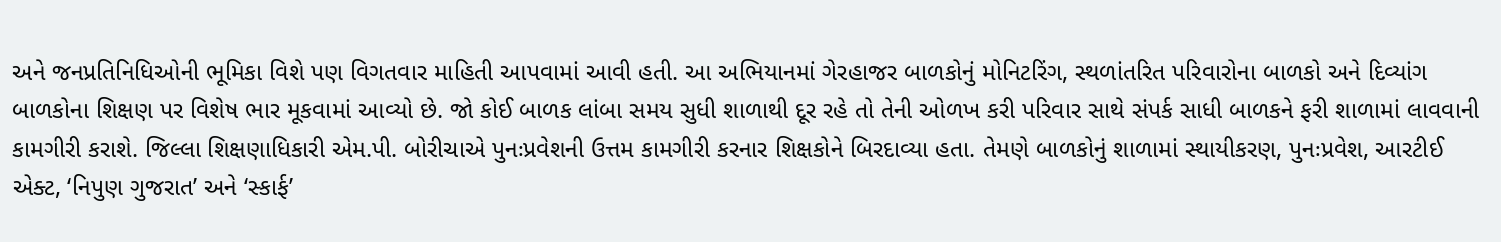અને જનપ્રતિનિધિઓની ભૂમિકા વિશે પણ વિગતવાર માહિતી આપવામાં આવી હતી. આ અભિયાનમાં ગેરહાજર બાળકોનું મોનિટરિંગ, સ્થળાંતરિત પરિવારોના બાળકો અને દિવ્યાંગ બાળકોના શિક્ષણ પર વિશેષ ભાર મૂકવામાં આવ્યો છે. જો કોઈ બાળક લાંબા સમય સુધી શાળાથી દૂર રહે તો તેની ઓળખ કરી પરિવાર સાથે સંપર્ક સાધી બાળકને ફરી શાળામાં લાવવાની કામગીરી કરાશે. જિલ્લા શિક્ષણાધિકારી એમ.પી. બોરીચાએ પુનઃપ્રવેશની ઉત્તમ કામગીરી કરનાર શિક્ષકોને બિરદાવ્યા હતા. તેમણે બાળકોનું શાળામાં સ્થાયીકરણ, પુનઃપ્રવેશ, આરટીઈ એક્ટ, ‘નિપુણ ગુજરાત’ અને ‘સ્કાર્ફ’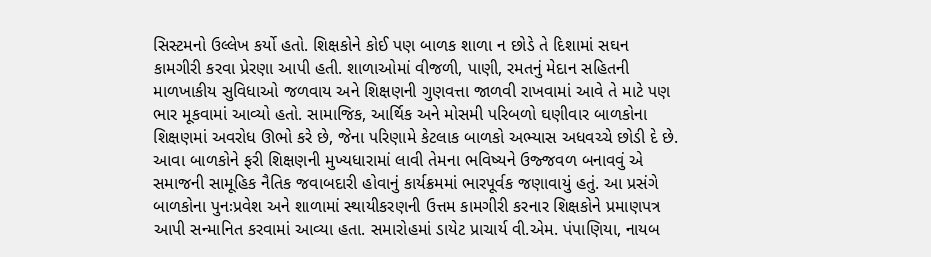સિસ્ટમનો ઉલ્લેખ કર્યો હતો. શિક્ષકોને કોઈ પણ બાળક શાળા ન છોડે તે દિશામાં સઘન કામગીરી કરવા પ્રેરણા આપી હતી. શાળાઓમાં વીજળી, પાણી, રમતનું મેદાન સહિતની માળખાકીય સુવિધાઓ જળવાય અને શિક્ષણની ગુણવત્તા જાળવી રાખવામાં આવે તે માટે પણ ભાર મૂકવામાં આવ્યો હતો. સામાજિક, આર્થિક અને મોસમી પરિબળો ઘણીવાર બાળકોના શિક્ષણમાં અવરોધ ઊભો કરે છે, જેના પરિણામે કેટલાક બાળકો અભ્યાસ અધવચ્ચે છોડી દે છે. આવા બાળકોને ફરી શિક્ષણની મુખ્યધારામાં લાવી તેમના ભવિષ્યને ઉજ્જવળ બનાવવું એ સમાજની સામૂહિક નૈતિક જવાબદારી હોવાનું કાર્યક્રમમાં ભારપૂર્વક જણાવાયું હતું. આ પ્રસંગે બાળકોના પુનઃપ્રવેશ અને શાળામાં સ્થાયીકરણની ઉત્તમ કામગીરી કરનાર શિક્ષકોને પ્રમાણપત્ર આપી સન્માનિત કરવામાં આવ્યા હતા. સમારોહમાં ડાયેટ પ્રાચાર્ય વી.એમ. પંપાણિયા, નાયબ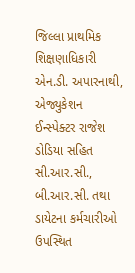જિલ્લા પ્રાથમિક શિક્ષણાધિકારી એન.ડી. અપારનાથી, એજ્યુકેશન ઈન્સ્પેક્ટર રાજેશ ડોડિયા સહિત સી.આર.સી., બી.આર.સી. તથા ડાયેટના કર્મચારીઓ ઉપસ્થિત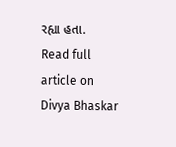રહ્યા હતા.
Read full article on Divya Bhaskar